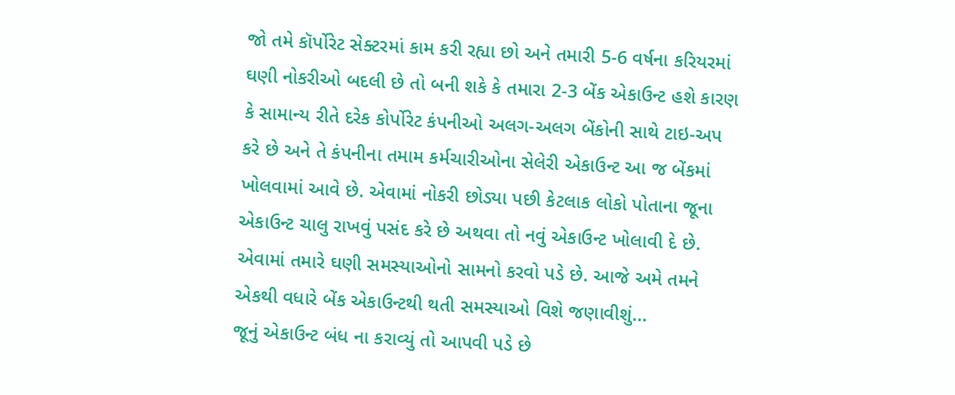જો તમે કૉર્પોરેટ સેક્ટરમાં કામ કરી રહ્યા છો અને તમારી 5-6 વર્ષના કરિયરમાં ઘણી નોકરીઓ બદલી છે તો બની શકે કે તમારા 2-3 બેંક એકાઉન્ટ હશે કારણ કે સામાન્ય રીતે દરેક કોર્પોરેટ કંપનીઓ અલગ-અલગ બેંકોની સાથે ટાઇ-અપ કરે છે અને તે કંપનીના તમામ કર્મચારીઓના સેલેરી એકાઉન્ટ આ જ બેંકમાં ખોલવામાં આવે છે. એવામાં નોકરી છોડ્યા પછી કેટલાક લોકો પોતાના જૂના એકાઉન્ટ ચાલુ રાખવું પસંદ કરે છે અથવા તો નવું એકાઉન્ટ ખોલાવી દે છે. એવામાં તમારે ઘણી સમસ્યાઓનો સામનો કરવો પડે છે. આજે અમે તમને એકથી વધારે બેંક એકાઉન્ટથી થતી સમસ્યાઓ વિશે જણાવીશું...
જૂનું એકાઉન્ટ બંધ ના કરાવ્યું તો આપવી પડે છે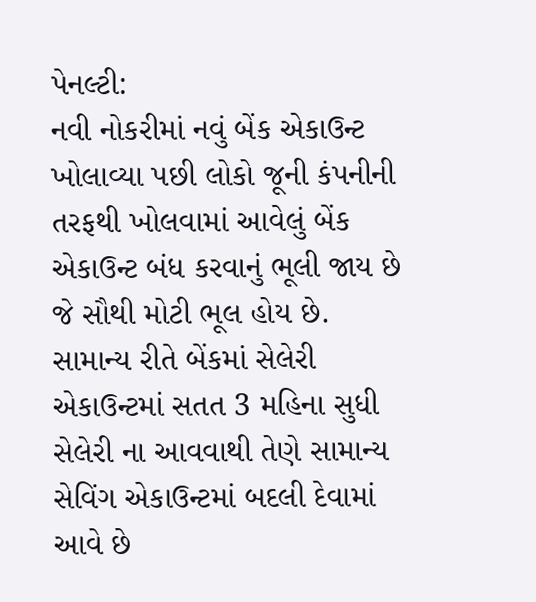પેનલ્ટી:
નવી નોકરીમાં નવું બેંક એકાઉન્ટ ખોલાવ્યા પછી લોકો જૂની કંપનીની તરફથી ખોલવામાં આવેલું બેંક એકાઉન્ટ બંધ કરવાનું ભૂલી જાય છે જે સૌથી મોટી ભૂલ હોય છે. સામાન્ય રીતે બેંકમાં સેલેરી એકાઉન્ટમાં સતત 3 મહિના સુધી સેલેરી ના આવવાથી તેણે સામાન્ય સેવિંગ એકાઉન્ટમાં બદલી દેવામાં આવે છે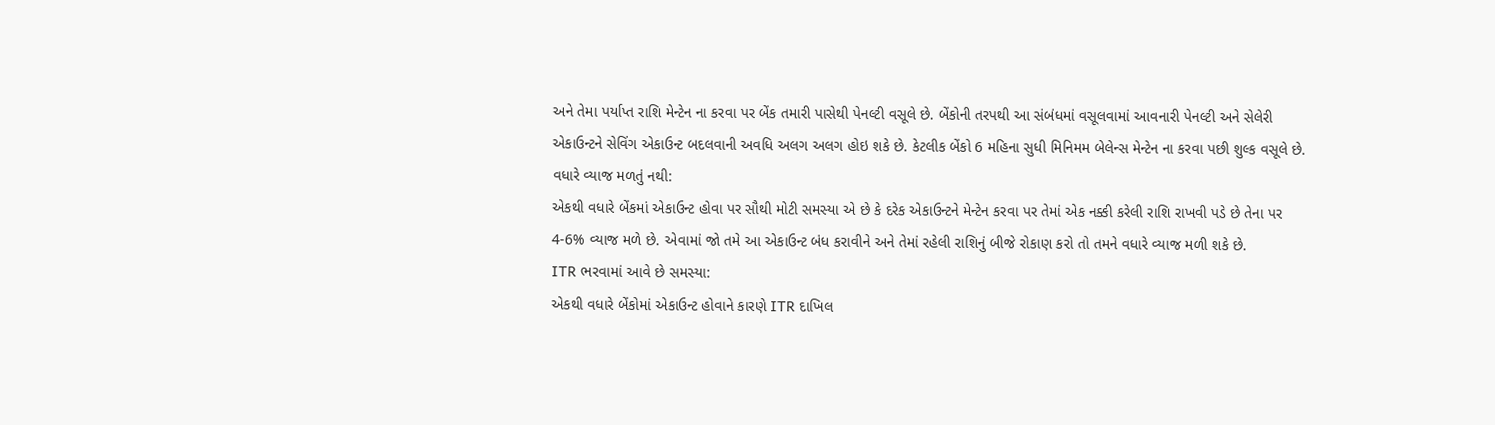અને તેમા પર્યાપ્ત રાશિ મેન્ટેન ના કરવા પર બેંક તમારી પાસેથી પેનલ્ટી વસૂલે છે. બેંકોની તરપથી આ સંબંધમાં વસૂલવામાં આવનારી પેનલ્ટી અને સેલેરી એકાઉન્ટને સેવિંગ એકાઉન્ટ બદલવાની અવધિ અલગ અલગ હોઇ શકે છે. કેટલીક બેંકો 6 મહિના સુધી મિનિમમ બેલેન્સ મેન્ટેન ના કરવા પછી શુલ્ક વસૂલે છે.
વધારે વ્યાજ મળતું નથી:
એકથી વધારે બેંકમાં એકાઉન્ટ હોવા પર સૌથી મોટી સમસ્યા એ છે કે દરેક એકાઉન્ટને મેન્ટેન કરવા પર તેમાં એક નક્કી કરેલી રાશિ રાખવી પડે છે તેના પર 4-6% વ્યાજ મળે છે. એવામાં જો તમે આ એકાઉન્ટ બંધ કરાવીને અને તેમાં રહેલી રાશિનું બીજે રોકાણ કરો તો તમને વધારે વ્યાજ મળી શકે છે.
ITR ભરવામાં આવે છે સમસ્યા:
એકથી વધારે બેંકોમાં એકાઉન્ટ હોવાને કારણે ITR દાખિલ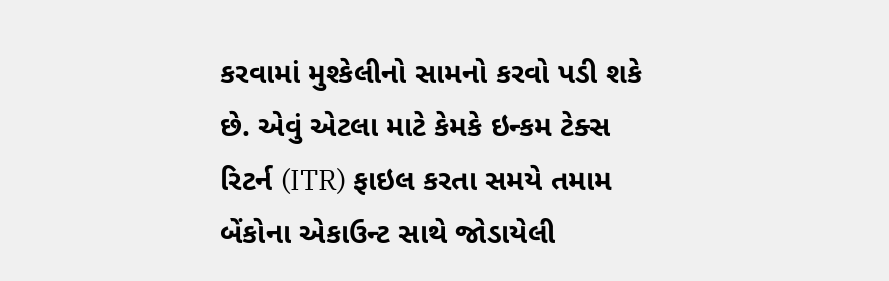કરવામાં મુશ્કેલીનો સામનો કરવો પડી શકે છે. એવું એટલા માટે કેમકે ઇન્કમ ટેક્સ રિટર્ન (ITR) ફાઇલ કરતા સમયે તમામ બેંકોના એકાઉન્ટ સાથે જોડાયેલી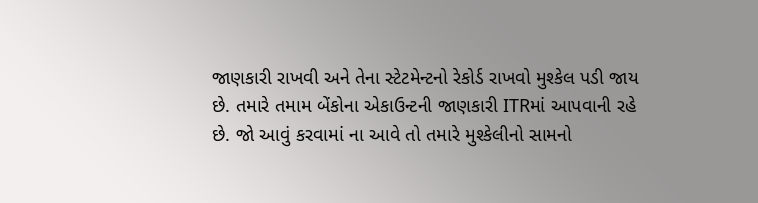જાણકારી રાખવી અને તેના સ્ટેટમેન્ટનો રેકોર્ડ રાખવો મુશ્કેલ પડી જાય છે. તમારે તમામ બેંકોના એકાઉન્ટની જાણકારી ITRમાં આપવાની રહે છે. જો આવું કરવામાં ના આવે તો તમારે મુશ્કેલીનો સામનો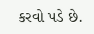કરવો પડે છે.